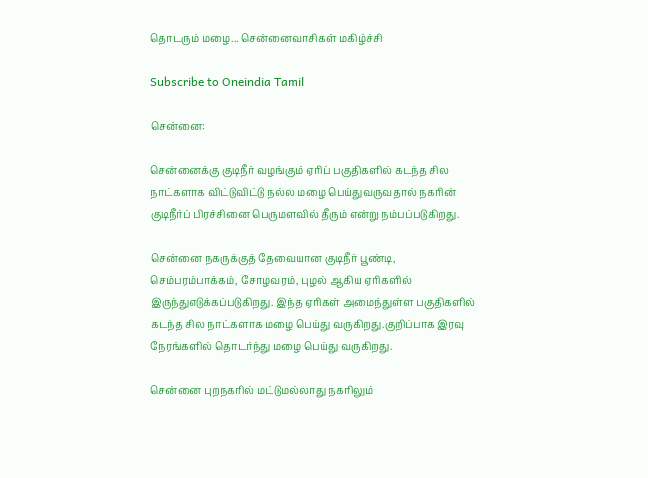தொடரும் மழை... சென்னைவாசிகள் மகிழ்ச்சி

Subscribe to Oneindia Tamil

சென்னை:

சென்னைக்கு குடிநீர் வழங்கும் ஏரிப் பகுதிகளில் கடந்த சில நாட்களாக விட்டுவிட்டு நல்ல மழை பெய்துவருவதால் நகரின் குடிநீர்ப் பிரச்சினை பெருமளவில் தீரும் என்று நம்பப்படுகிறது.

சென்னை நகருக்குத் தேவையான குடிநீர் பூண்டி, செம்பரம்பாக்கம், சோழவரம், புழல் ஆகிய ஏரிகளில் இருந்துஎடுக்கப்படுகிறது. இந்த ஏரிகள் அமைந்துள்ள பகுதிகளில் கடந்த சில நாட்களாக மழை பெய்து வருகிறது.குறிப்பாக இரவு நேரங்களில் தொடர்ந்து மழை பெய்து வருகிறது.

சென்னை புறநகரில் மட்டுமல்லாது நகரிலும்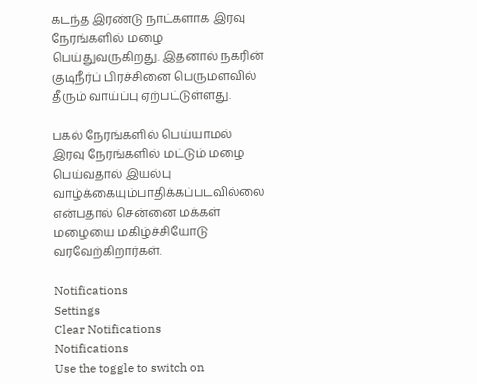கடந்த இரண்டு நாட்களாக இரவு நேரங்களில் மழை பெய்துவருகிறது. இதனால் நகரின் குடிநீர்ப் பிரச்சினை பெருமளவில் தீரும் வாய்ப்பு ஏற்பட்டுள்ளது.

பகல் நேரங்களில் பெய்யாமல் இரவு நேரங்களில் மட்டும் மழை பெய்வதால் இயல்பு வாழ்க்கையும்பாதிக்கப்படவில்லை என்பதால் சென்னை மக்கள் மழையை மகிழ்ச்சியோடு வரவேற்கிறார்கள்.

Notifications
Settings
Clear Notifications
Notifications
Use the toggle to switch on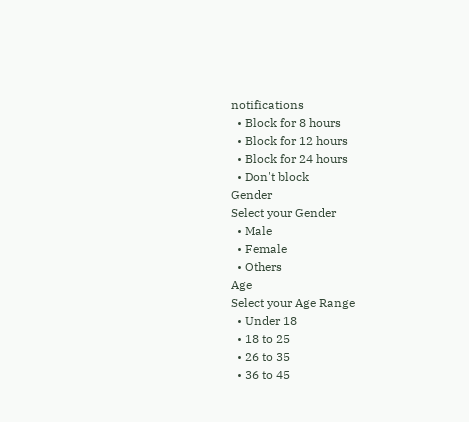notifications
  • Block for 8 hours
  • Block for 12 hours
  • Block for 24 hours
  • Don't block
Gender
Select your Gender
  • Male
  • Female
  • Others
Age
Select your Age Range
  • Under 18
  • 18 to 25
  • 26 to 35
  • 36 to 45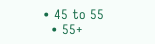• 45 to 55
  • 55+